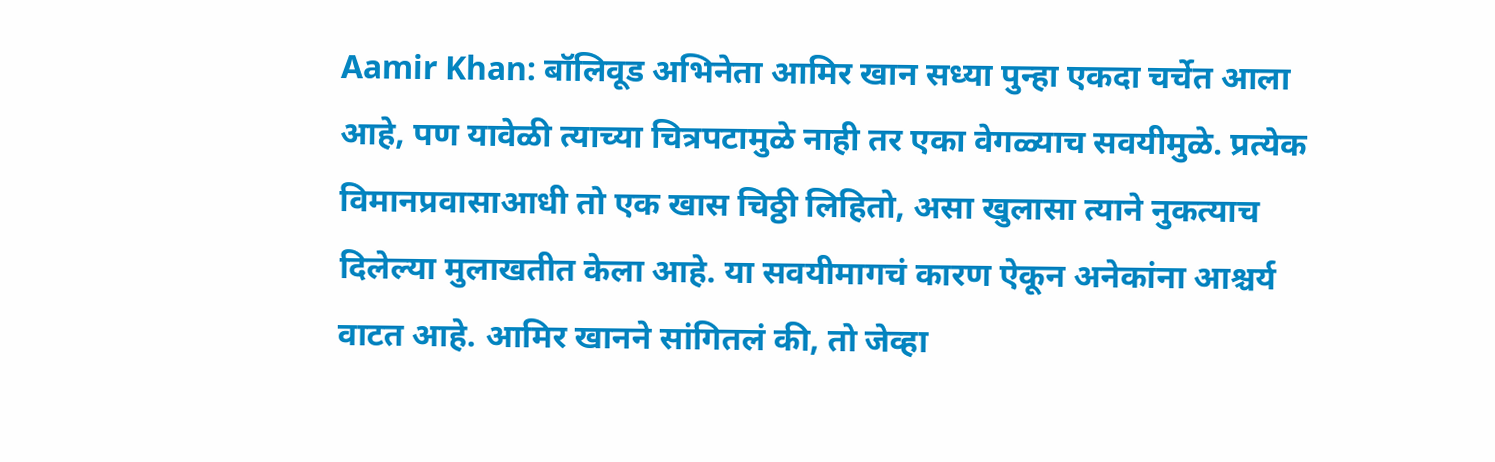Aamir Khan: बॉलिवूड अभिनेता आमिर खान सध्या पुन्हा एकदा चर्चेत आला आहे, पण यावेळी त्याच्या चित्रपटामुळे नाही तर एका वेगळ्याच सवयीमुळे. प्रत्येक विमानप्रवासाआधी तो एक खास चिठ्ठी लिहितो, असा खुलासा त्याने नुकत्याच दिलेल्या मुलाखतीत केला आहे. या सवयीमागचं कारण ऐकून अनेकांना आश्चर्य वाटत आहे. आमिर खानने सांगितलं की, तो जेव्हा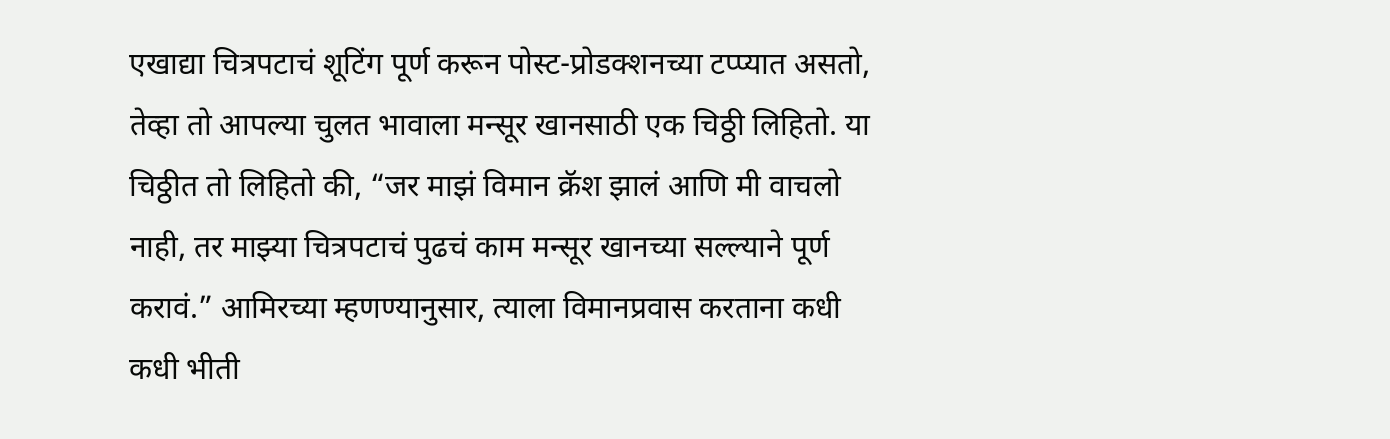एखाद्या चित्रपटाचं शूटिंग पूर्ण करून पोस्ट-प्रोडक्शनच्या टप्प्यात असतो, तेव्हा तो आपल्या चुलत भावाला मन्सूर खानसाठी एक चिठ्ठी लिहितो. या चिठ्ठीत तो लिहितो की, “जर माझं विमान क्रॅश झालं आणि मी वाचलो नाही, तर माझ्या चित्रपटाचं पुढचं काम मन्सूर खानच्या सल्ल्याने पूर्ण करावं.” आमिरच्या म्हणण्यानुसार, त्याला विमानप्रवास करताना कधी कधी भीती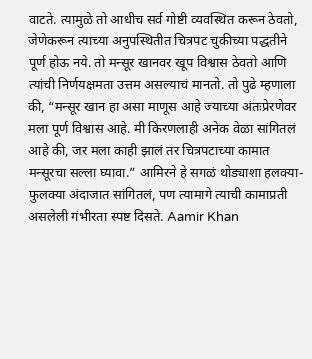वाटते. त्यामुळे तो आधीच सर्व गोष्टी व्यवस्थित करून ठेवतो, जेणेकरून त्याच्या अनुपस्थितीत चित्रपट चुकीच्या पद्धतीने पूर्ण होऊ नये. तो मन्सूर खानवर खूप विश्वास ठेवतो आणि त्यांची निर्णयक्षमता उत्तम असल्याचं मानतो. तो पुढे म्हणाला की, “मन्सूर खान हा असा माणूस आहे ज्याच्या अंतःप्रेरणेवर मला पूर्ण विश्वास आहे. मी किरणलाही अनेक वेळा सांगितलं आहे की, जर मला काही झालं तर चित्रपटाच्या कामात मन्सूरचा सल्ला घ्यावा.” आमिरने हे सगळं थोड्याशा हलक्या-फुलक्या अंदाजात सांगितलं, पण त्यामागे त्याची कामाप्रती असलेली गंभीरता स्पष्ट दिसते. Aamir Khan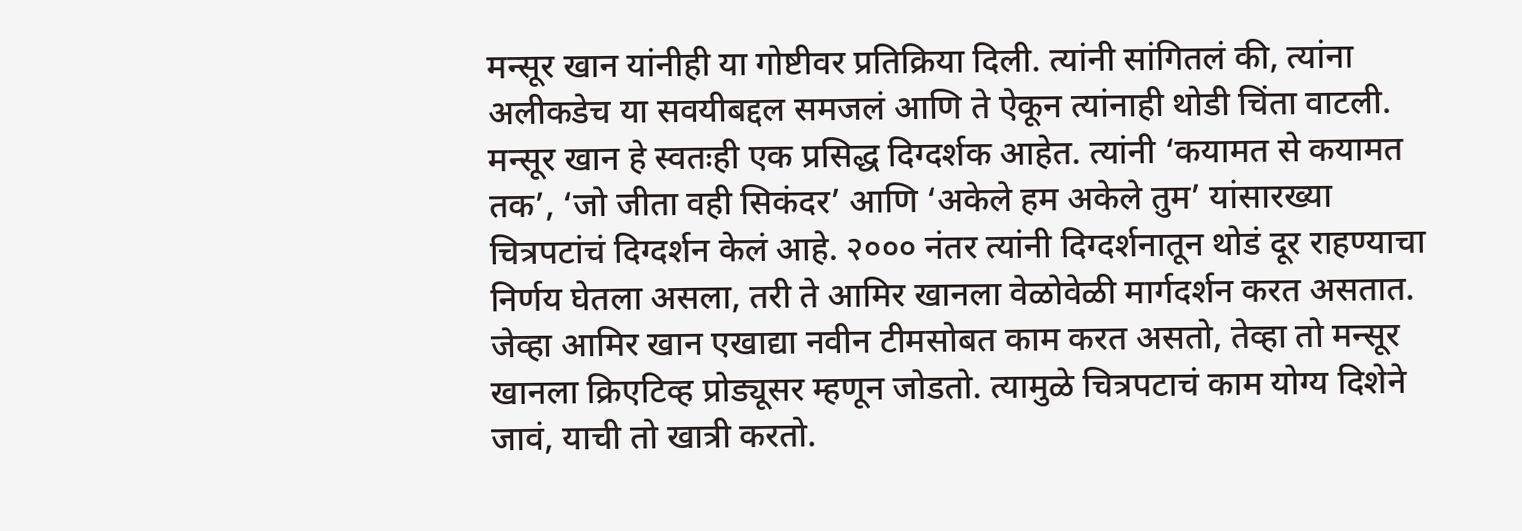मन्सूर खान यांनीही या गोष्टीवर प्रतिक्रिया दिली. त्यांनी सांगितलं की, त्यांना अलीकडेच या सवयीबद्दल समजलं आणि ते ऐकून त्यांनाही थोडी चिंता वाटली. मन्सूर खान हे स्वतःही एक प्रसिद्ध दिग्दर्शक आहेत. त्यांनी ‘कयामत से कयामत तक’, ‘जो जीता वही सिकंदर’ आणि ‘अकेले हम अकेले तुम’ यांसारख्या चित्रपटांचं दिग्दर्शन केलं आहे. २००० नंतर त्यांनी दिग्दर्शनातून थोडं दूर राहण्याचा निर्णय घेतला असला, तरी ते आमिर खानला वेळोवेळी मार्गदर्शन करत असतात. जेव्हा आमिर खान एखाद्या नवीन टीमसोबत काम करत असतो, तेव्हा तो मन्सूर खानला क्रिएटिव्ह प्रोड्यूसर म्हणून जोडतो. त्यामुळे चित्रपटाचं काम योग्य दिशेने जावं, याची तो खात्री करतो.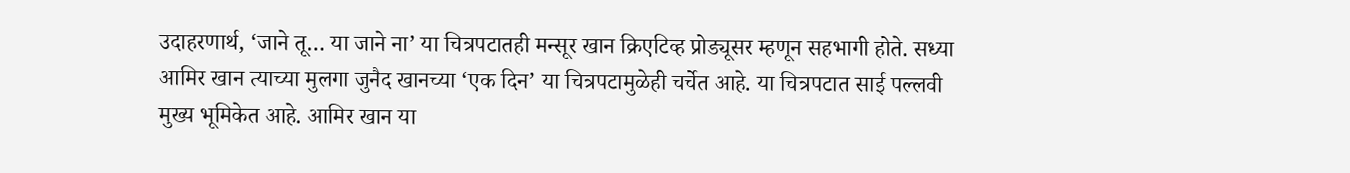उदाहरणार्थ, ‘जाने तू… या जाने ना’ या चित्रपटातही मन्सूर खान क्रिएटिव्ह प्रोड्यूसर म्हणून सहभागी होते. सध्या आमिर खान त्याच्या मुलगा जुनैद खानच्या ‘एक दिन’ या चित्रपटामुळेही चर्चेत आहे. या चित्रपटात साई पल्लवी मुख्य भूमिकेत आहे. आमिर खान या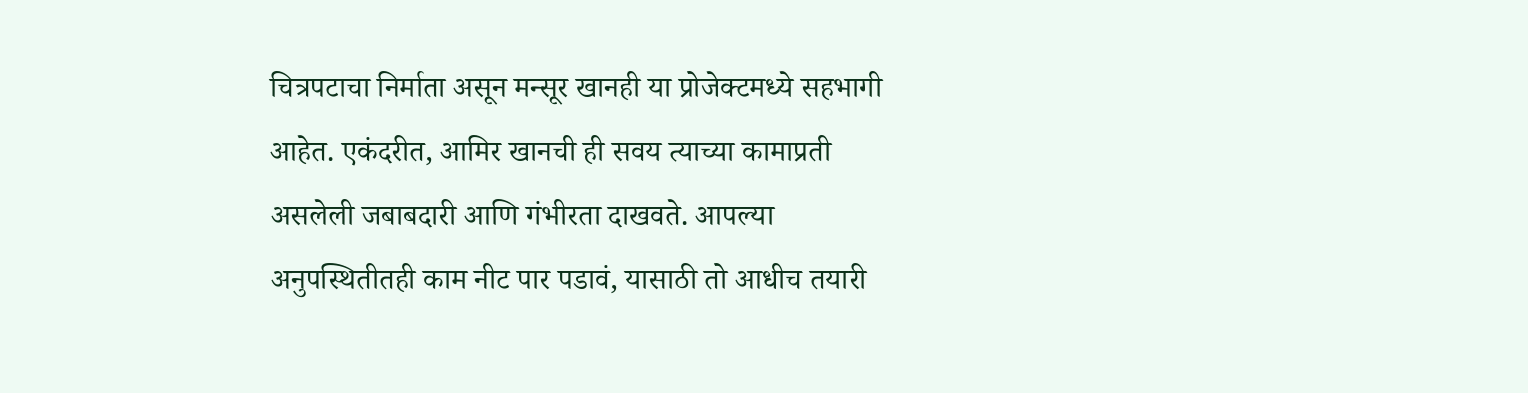चित्रपटाचा निर्माता असून मन्सूर खानही या प्रोजेक्टमध्ये सहभागी आहेत. एकंदरीत, आमिर खानची ही सवय त्याच्या कामाप्रती असलेली जबाबदारी आणि गंभीरता दाखवते. आपल्या अनुपस्थितीतही काम नीट पार पडावं, यासाठी तो आधीच तयारी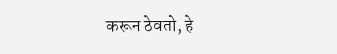करून ठेवतो, हे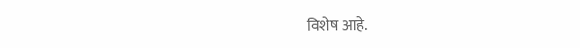विशेष आहे.